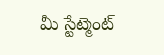మీ స్టేట్మెంట్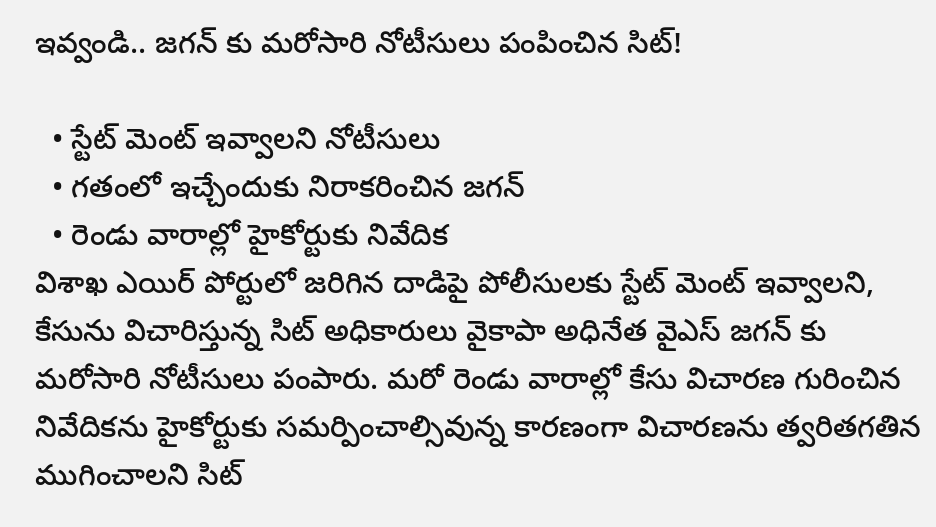ఇవ్వండి.. జగన్ కు మరోసారి నోటీసులు పంపించిన సిట్!

  • స్టేట్ మెంట్ ఇవ్వాలని నోటీసులు
  • గతంలో ఇచ్చేందుకు నిరాకరించిన జగన్
  • రెండు వారాల్లో హైకోర్టుకు నివేదిక
విశాఖ ఎయిర్ పోర్టులో జరిగిన దాడిపై పోలీసులకు స్టేట్ మెంట్ ఇవ్వాలని, కేసును విచారిస్తున్న సిట్ అధికారులు వైకాపా అధినేత వైఎస్ జగన్ కు మరోసారి నోటీసులు పంపారు. మరో రెండు వారాల్లో కేసు విచారణ గురించిన నివేదికను హైకోర్టుకు సమర్పించాల్సివున్న కారణంగా విచారణను త్వరితగతిన ముగించాలని సిట్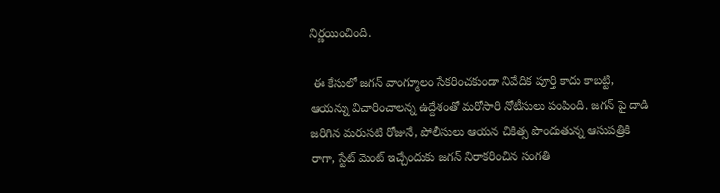నిర్ణయించింది.

 ఈ కేసులో జగన్ వాంగ్మూలం సేకరించకుండా నివేదిక పూర్తి కాదు కాబట్టి, ఆయన్ను విచారించాలన్న ఉద్దేశంతో మరోసారి నోటీసులు పంపింది. జగన్ పై దాడి జరిగిన మరుసటి రోజునే, పోలీసులు ఆయన చికిత్స పొందుతున్న ఆసుపత్రికి రాగా, స్టేట్ మెంట్ ఇచ్చేందుకు జగన్ నిరాకరించిన సంగతి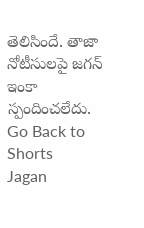తెలిసిందే. తాజా నోటీసులపై జగన్ ఇంకా స్పందించలేదు.
Go Back to Shorts
Jagan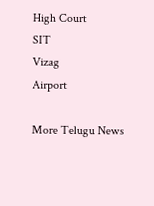High Court
SIT
Vizag
Airport

More Telugu News